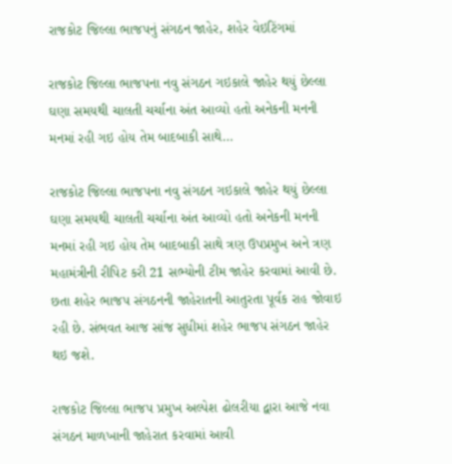રાજકોટ જિલ્લા ભાજપનું સંગઠન જાહેર, શહેર વેઇટિંગમાં

રાજકોટ જિલ્લા ભાજપના નવુ સંગઠન ગઇકાલે જાહેર થયું છેલ્લા ઘણા સમયથી ચાલતી ચર્ચાના અંત આવ્યો હતો અનેકની મનની મનમાં રહી ગઇ હોય તેમ બાદબાકી સાથે…

રાજકોટ જિલ્લા ભાજપના નવુ સંગઠન ગઇકાલે જાહેર થયું છેલ્લા ઘણા સમયથી ચાલતી ચર્ચાના અંત આવ્યો હતો અનેકની મનની મનમાં રહી ગઇ હોય તેમ બાદબાકી સાથે ત્રણ ઉપપ્રમુખ અને ત્રણ મહામંત્રીની રીપિટ કરી 21 સભ્યોની ટીમ જાહેર કરવામાં આવી છે. છતા શહેર ભાજપ સંગઠનની જાહેરાતની આતુરતા પૂર્વક રાહ જોવાઇ રહી છે. સંભવત આજ સાંજ સુધીમાં શહેર ભાજપ સંગઠન જાહેર થઇ જશે.

રાજકોટ જિલ્લા ભાજપ પ્રમુખ અલ્પેશ ઢોલરીયા દ્વારા આજે નવા સંગઠન માળખાની જાહેરાત કરવામાં આવી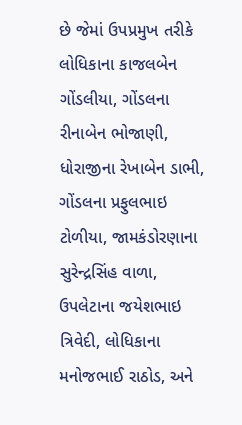છે જેમાં ઉપપ્રમુખ તરીકે લોધિકાના કાજલબેન ગોંડલીયા, ગોંડલના રીનાબેન ભોજાણી, ધોરાજીના રેખાબેન ડાભી, ગોંડલના પ્રફુલભાઇ ટોળીયા, જામકંડોરણાના સુરેન્દ્રસિંહ વાળા, ઉપલેટાના જયેશભાઇ ત્રિવેદી, લોધિકાના મનોજભાઈ રાઠોડ, અને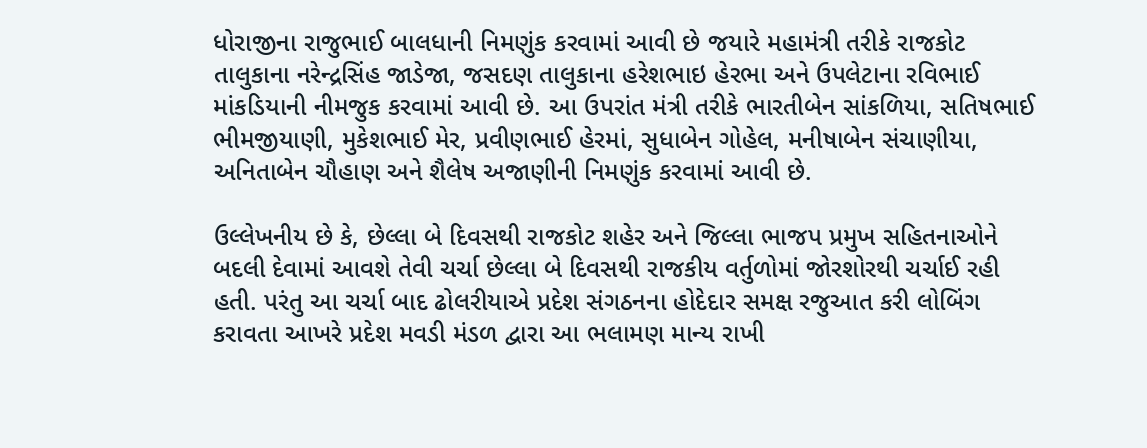ધોરાજીના રાજુભાઈ બાલધાની નિમણુંક કરવામાં આવી છે જયારે મહામંત્રી તરીકે રાજકોટ તાલુકાના નરેન્દ્રસિંહ જાડેજા, જસદણ તાલુકાના હરેશભાઇ હેરભા અને ઉપલેટાના રવિભાઈ માંકડિયાની નીમજુક કરવામાં આવી છે. આ ઉપરાંત મંત્રી તરીકે ભારતીબેન સાંકળિયા, સતિષભાઈ ભીમજીયાણી, મુકેશભાઈ મેર, પ્રવીણભાઈ હેરમાં, સુધાબેન ગોહેલ, મનીષાબેન સંચાણીયા, અનિતાબેન ચૌહાણ અને શૈલેષ અજાણીની નિમણુંક કરવામાં આવી છે.

ઉલ્લેખનીય છે કે, છેલ્લા બે દિવસથી રાજકોટ શહેર અને જિલ્લા ભાજપ પ્રમુખ સહિતનાઓને બદલી દેવામાં આવશે તેવી ચર્ચા છેલ્લા બે દિવસથી રાજકીય વર્તુળોમાં જોરશોરથી ચર્ચાઈ રહી હતી. પરંતુ આ ચર્ચા બાદ ઢોલરીયાએ પ્રદેશ સંગઠનના હોદેદાર સમક્ષ રજુઆત કરી લોબિંગ કરાવતા આખરે પ્રદેશ મવડી મંડળ દ્વારા આ ભલામણ માન્ય રાખી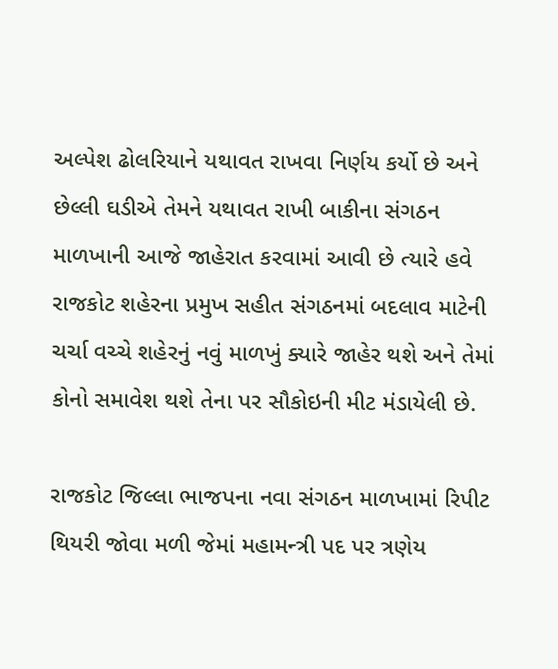અલ્પેશ ઢોલરિયાને યથાવત રાખવા નિર્ણય કર્યો છે અને છેલ્લી ઘડીએ તેમને યથાવત રાખી બાકીના સંગઠન માળખાની આજે જાહેરાત કરવામાં આવી છે ત્યારે હવે રાજકોટ શહેરના પ્રમુખ સહીત સંગઠનમાં બદલાવ માટેની ચર્ચા વચ્ચે શહેરનું નવું માળખું ક્યારે જાહેર થશે અને તેમાં કોનો સમાવેશ થશે તેના પર સૌકોઇની મીટ મંડાયેલી છે.

રાજકોટ જિલ્લા ભાજપના નવા સંગઠન માળખામાં રિપીટ થિયરી જોવા મળી જેમાં મહામન્ત્રી પદ પર ત્રણેય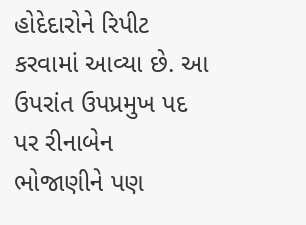હોદેદારોને રિપીટ કરવામાં આવ્યા છે. આ ઉપરાંત ઉપપ્રમુખ પદ પર રીનાબેન ભોજાણીને પણ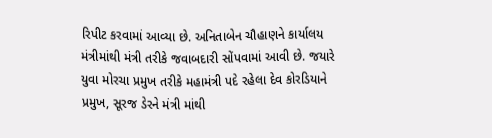રિપીટ કરવામાં આવ્યા છે. અનિતાબેન ચૌહાણને કાર્યાલય મંત્રીમાંથી મંત્રી તરીકે જવાબદારી સોંપવામાં આવી છે. જયારે યુવા મોરચા પ્રમુખ તરીકે મહામંત્રી પદે રહેલા દેવ કોરડિયાને પ્રમુખ, સૂરજ ડેરને મંત્રી માંથી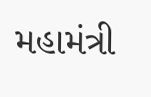મહામંત્રી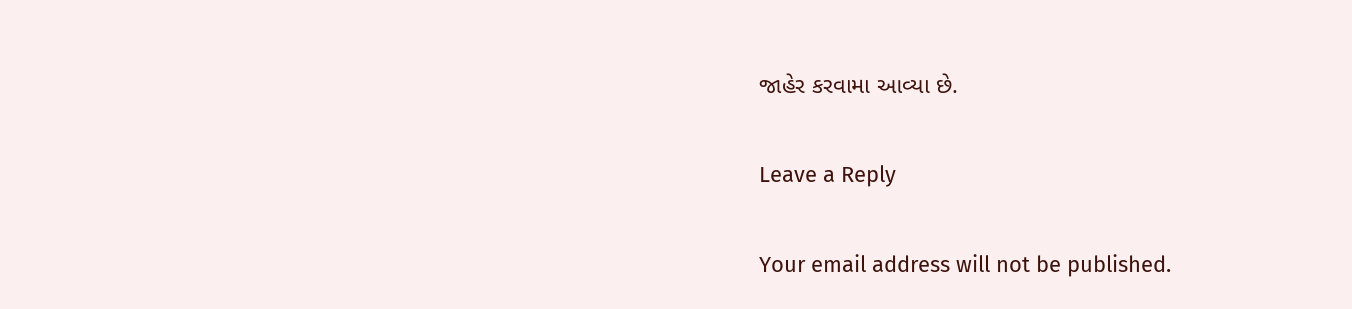જાહેર કરવામા આવ્યા છે.

Leave a Reply

Your email address will not be published.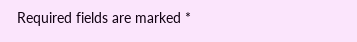Required fields are marked *